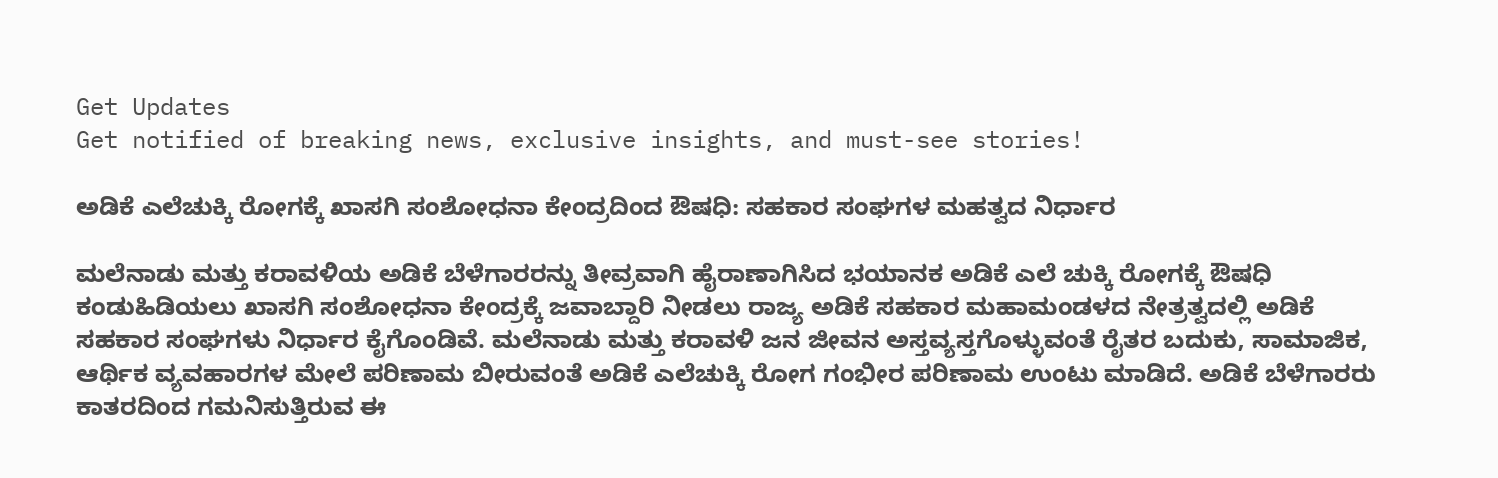Get Updates
Get notified of breaking news, exclusive insights, and must-see stories!

ಅಡಿಕೆ ಎಲೆಚುಕ್ಕಿ ರೋಗಕ್ಕೆ ಖಾಸಗಿ ಸಂಶೋಧನಾ ಕೇಂದ್ರದಿಂದ ಔಷಧಿ: ಸಹಕಾರ ಸಂಘಗಳ ಮಹತ್ವದ ನಿರ್ಧಾರ

ಮಲೆನಾಡು ಮತ್ತು ಕರಾವಳಿಯ ಅಡಿಕೆ ಬೆಳೆಗಾರರನ್ನು ತೀವ್ರವಾಗಿ ಹೈರಾಣಾಗಿಸಿದ ಭಯಾನಕ ಅಡಿಕೆ ಎಲೆ ಚುಕ್ಕಿ ರೋಗಕ್ಕೆ ಔಷಧಿ ಕಂಡುಹಿಡಿಯಲು ಖಾಸಗಿ ಸಂಶೋಧನಾ ಕೇಂದ್ರಕ್ಕೆ ಜವಾಬ್ದಾರಿ ನೀಡಲು ರಾಜ್ಯ ಅಡಿಕೆ ಸಹಕಾರ ಮಹಾಮಂಡಳದ ನೇತ್ರತ್ವದಲ್ಲಿ ಅಡಿಕೆ ಸಹಕಾರ ಸಂಘಗಳು ನಿರ್ಧಾರ ಕೈಗೊಂಡಿವೆ. ಮಲೆನಾಡು ಮತ್ತು ಕರಾವಳಿ ಜನ ಜೀವನ ಅಸ್ತವ್ಯಸ್ತಗೊಳ್ಳುವಂತೆ ರೈತರ ಬದುಕು, ಸಾಮಾಜಿಕ, ಆರ್ಥಿಕ ವ್ಯವಹಾರಗಳ ಮೇಲೆ ಪರಿಣಾಮ ಬೀರುವಂತೆ ಅಡಿಕೆ ಎಲೆಚುಕ್ಕಿ ರೋಗ ಗಂಭೀರ ಪರಿಣಾಮ ಉಂಟು ಮಾಡಿದೆ. ಅಡಿಕೆ ಬೆಳೆಗಾರರು ಕಾತರದಿಂದ ಗಮನಿಸುತ್ತಿರುವ ಈ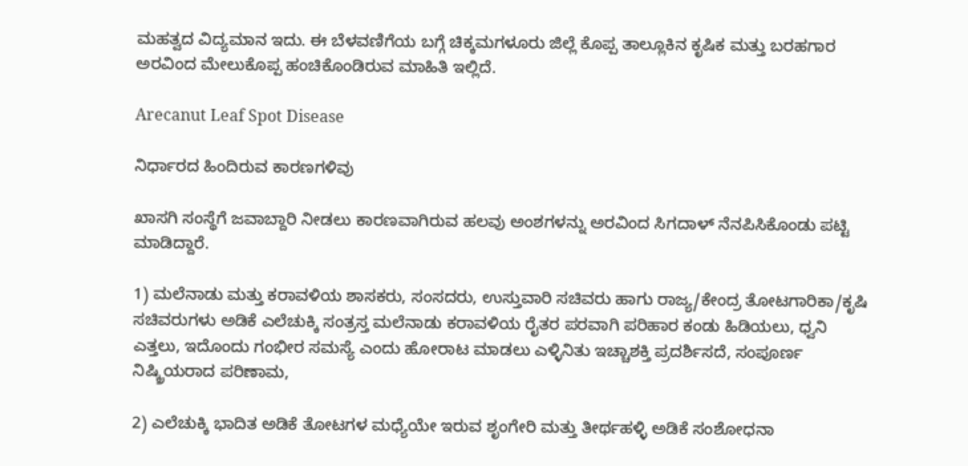ಮಹತ್ವದ ವಿದ್ಯಮಾನ ಇದು. ಈ ಬೆಳವಣಿಗೆಯ ಬಗ್ಗೆ ಚಿಕ್ಕಮಗಳೂರು ಜಿಲ್ಲೆ ಕೊಪ್ಪ ತಾಲ್ಲೂಕಿನ ಕೃಷಿಕ ಮತ್ತು ಬರಹಗಾರ ಅರವಿಂದ ಮೇಲುಕೊಪ್ಪ ಹಂಚಿಕೊಂಡಿರುವ ಮಾಹಿತಿ ಇಲ್ಲಿದೆ.

Arecanut Leaf Spot Disease

ನಿರ್ಧಾರದ ಹಿಂದಿರುವ ಕಾರಣಗಳಿವು

ಖಾಸಗಿ ಸಂಸ್ಥೆಗೆ ಜವಾಬ್ದಾರಿ ನೀಡಲು ಕಾರಣವಾಗಿರುವ ಹಲವು ಅಂಶಗಳನ್ನು ಅರವಿಂದ ಸಿಗದಾಳ್ ನೆನಪಿಸಿಕೊಂಡು ಪಟ್ಟಿ ಮಾಡಿದ್ದಾರೆ.

1) ಮಲೆನಾಡು ಮತ್ತು ಕರಾವಳಿಯ ಶಾಸಕರು, ಸಂಸದರು, ಉಸ್ತುವಾರಿ ಸಚಿವರು ಹಾಗು ರಾಜ್ಯ/ಕೇಂದ್ರ ತೋಟಗಾರಿಕಾ/ಕೃಷಿ ಸಚಿವರುಗಳು ಅಡಿಕೆ ಎಲೆಚುಕ್ಕಿ ಸಂತ್ರಸ್ತ ಮಲೆನಾಡು ಕರಾವಳಿಯ ರೈತರ ಪರವಾಗಿ ಪರಿಹಾರ ಕಂಡು ಹಿಡಿಯಲು, ಧ್ವನಿ ಎತ್ತಲು, ಇದೊಂದು ಗಂಭೀರ ಸಮಸ್ಯೆ ಎಂದು ಹೋರಾಟ ಮಾಡಲು ಎಳ್ಳಿನಿತು ಇಚ್ಚಾಶಕ್ತಿ ಪ್ರದರ್ಶಿಸದೆ, ಸಂಪೂರ್ಣ ನಿಷ್ಕ್ರಿಯರಾದ ಪರಿಣಾಮ,

2) ಎಲೆಚುಕ್ಕಿ ಭಾದಿತ ಅಡಿಕೆ ತೋಟಗಳ ಮಧ್ಯೆಯೇ ಇರುವ ಶೃಂಗೇರಿ ಮತ್ತು ತೀರ್ಥಹಳ್ಳಿ ಅಡಿಕೆ ಸಂಶೋಧನಾ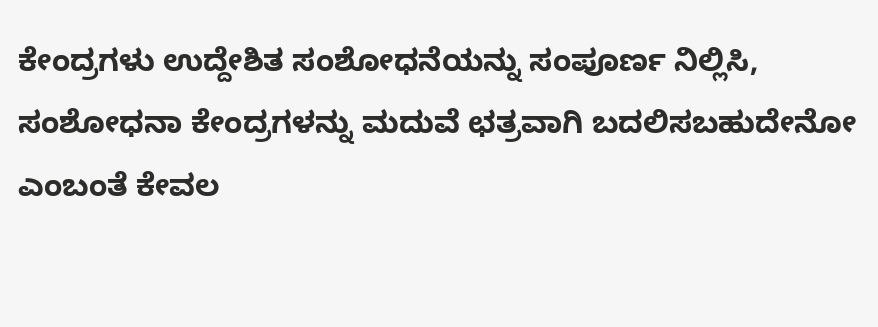ಕೇಂದ್ರಗಳು ಉದ್ದೇಶಿತ ಸಂಶೋಧನೆಯನ್ನು ಸಂಪೂರ್ಣ ನಿಲ್ಲಿಸಿ, ಸಂಶೋಧನಾ ಕೇಂದ್ರಗಳನ್ನು ಮದುವೆ ಛತ್ರವಾಗಿ ಬದಲಿಸಬಹುದೇನೋ ಎಂಬಂತೆ ಕೇವಲ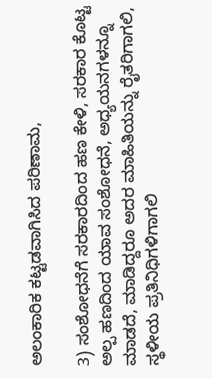ಅಲಂಕಾರಿಕ ಕಟ್ಟಡವಾಗಿಸಿದ ಪರಿಣಾಮ,

3) ಸಂಶೋಧನೆಗೆ ಸರಕಾರದಿಂದ ಹಣ ಕೇಳಿ, ಸರಕಾರ ಕೊಟ್ಟ ಅಲ್ಪ ಹಣದಿಂದ ಯಾವ ಸಂಶೋಧನೆ, ಅಧ್ಯಯನಗಳನ್ನೂ ಮಾಡದೆ, ಮಾಡಿದ್ದರೂ ಅದರ ಮಾಹಿತಿಯನ್ನು ರೈತರಿಗಾಗಲಿ, ಸ್ಥಳೀಯ ಪ್ರತಿನಿಧಿಗಳಿಗಾಗಲಿ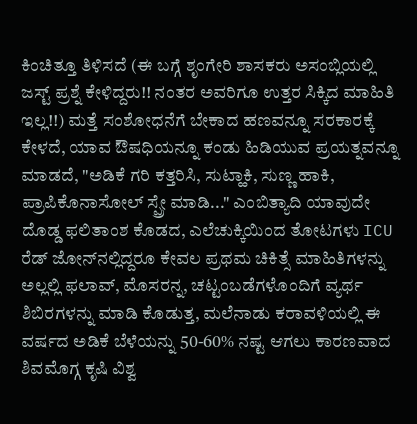ಕಿಂಚಿತ್ತೂ ತಿಳಿಸದೆ (ಈ ಬಗ್ಗೆ ಶೃಂಗೇರಿ ಶಾಸಕರು ಅಸಂಬ್ಲಿಯಲ್ಲಿ ಜಸ್ಟ್ ಪ್ರಶ್ನೆ ಕೇಳಿದ್ದರು!! ನಂತರ ಅವರಿಗೂ ಉತ್ತರ ಸಿಕ್ಕಿದ ಮಾಹಿತಿ ಇಲ್ಲ!!) ಮತ್ತೆ ಸಂಶೋಧನೆಗೆ ಬೇಕಾದ ಹಣವನ್ನೂ ಸರಕಾರಕ್ಕೆ ಕೇಳದೆ, ಯಾವ ಔಷಧಿಯನ್ನೂ ಕಂಡು ಹಿಡಿಯುವ ಪ್ರಯತ್ನವನ್ನೂ ಮಾಡದೆ, "ಅಡಿಕೆ ಗರಿ ಕತ್ತರಿಸಿ, ಸುಟ್ಹಾಕಿ, ಸುಣ್ಣ ಹಾಕಿ, ಪ್ರಾಪಿಕೊನಾಸೋಲ್ ಸ್ಪ್ರೇ ಮಾಡಿ..." ಎಂಬಿತ್ಯಾದಿ ಯಾವುದೇ ದೊಡ್ಡ ಫಲಿತಾಂಶ ಕೊಡದ, ಎಲೆಚುಕ್ಕಿಯಿಂದ ತೋಟಗಳು ICU ರೆಡ್ ಜೋನ್‌ನಲ್ಲಿದ್ದರೂ ಕೇವಲ ಪ್ರಥಮ ಚಿಕಿತ್ಸೆ ಮಾಹಿತಿಗಳನ್ನು ಅಲ್ಲಲ್ಲಿ ಫಲಾವ್, ಮೊಸರನ್ನ, ಚಟ್ಟಂಬಡೆಗಳೊಂದಿಗೆ ವ್ಯರ್ಥ ಶಿಬಿರಗಳನ್ನು ಮಾಡಿ ಕೊಡುತ್ತ, ಮಲೆನಾಡು ಕರಾವಳಿಯಲ್ಲಿ ಈ ವರ್ಷದ ಅಡಿಕೆ ಬೆಳೆಯನ್ನು 50-60% ನಷ್ಟ ಆಗಲು ಕಾರಣವಾದ ಶಿವಮೊಗ್ಗ ಕೃಷಿ ವಿಶ್ವ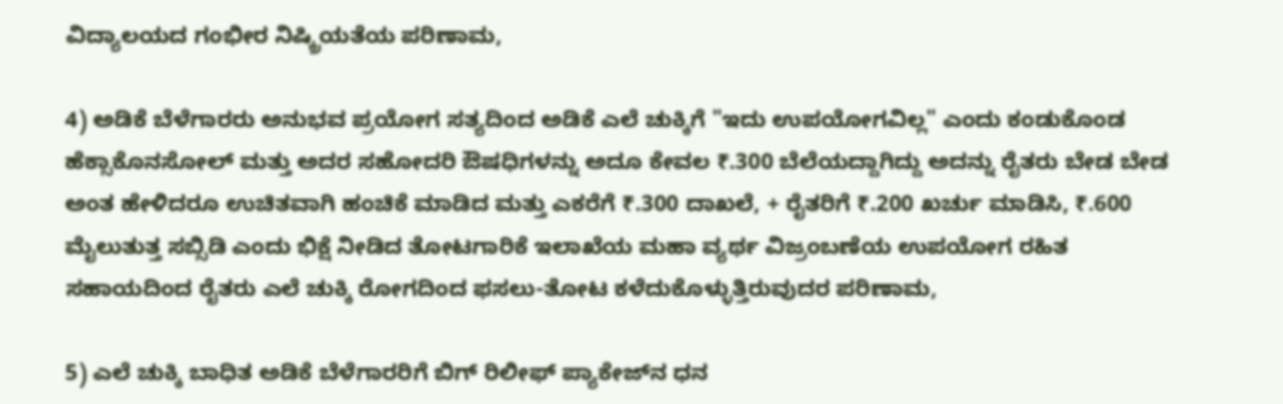ವಿದ್ಯಾಲಯದ ಗಂಭೀರ ನಿಷ್ಕ್ರಿಯತೆಯ ಪರಿಣಾಮ,

4) ಅಡಿಕೆ ಬೆಳೆಗಾರರು ಅನುಭವ ಪ್ರಯೋಗ ಸತ್ಯದಿಂದ ಅಡಿಕೆ ಎಲೆ ಚುಕ್ಕಿಗೆ "ಇದು ಉಪಯೋಗವಿಲ್ಲ" ಎಂದು ಕಂಡುಕೊಂಡ ಹೆಕ್ಸಾಕೊನಸೋಲ್ ‌ಮತ್ತು ಅದರ ಸಹೋದರಿ ಔಷಧಿಗಳನ್ನು ಅದೂ ಕೇವಲ ₹.300 ಬೆಲೆಯದ್ದಾಗಿದ್ದು ಅದನ್ನು ರೈತರು ಬೇಡ ಬೇಡ ಅಂತ ಹೇಳಿದರೂ ಉಚಿತವಾಗಿ ಹಂಚಿಕೆ ಮಾಡಿದ ಮತ್ತು ಎಕರೆಗೆ ₹.300 ದಾಖಲೆ, + ರೈತರಿಗೆ ₹.200 ಖರ್ಚು ಮಾಡಿಸಿ, ₹.600 ಮೈಲುತುತ್ತ ಸಬ್ಸಿಡಿ ಎಂದು ಭಿಕ್ಷೆ ನೀಡಿದ ತೋಟಗಾರಿಕೆ ಇಲಾಖೆಯ ಮಹಾ ವ್ಯರ್ಥ ವಿಜ್ರಂಬಣೆಯ ಉಪಯೋಗ ರಹಿತ ಸಹಾಯದಿಂದ ರೈತರು ಎಲೆ ಚುಕ್ಕಿ ರೋಗದಿಂದ ಫಸಲು-ತೋಟ ಕಳೆದುಕೊಳ್ಳುತ್ತಿರುವುದರ ಪರಿಣಾಮ,

5) ಎಲೆ ಚುಕ್ಕಿ ಬಾಧಿತ ಅಡಿಕೆ ಬೆಳೆಗಾರರಿಗೆ ಬಿಗ್ ರಿಲೀಫ್ ಪ್ಯಾಕೇಜ್‌ನ ಧನ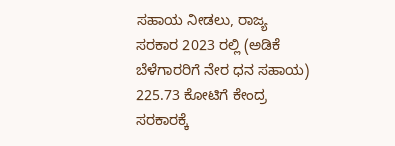ಸಹಾಯ ನೀಡಲು, ರಾಜ್ಯ ಸರಕಾರ 2023 ರಲ್ಲಿ (ಅಡಿಕೆ ಬೆಳೆಗಾರರಿಗೆ ನೇರ ಧನ ಸಹಾಯ) 225.73 ಕೋಟಿಗೆ ಕೇಂದ್ರ ಸರಕಾರಕ್ಕೆ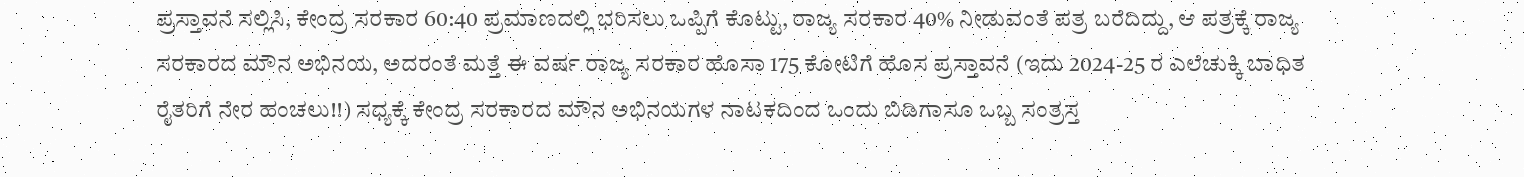ಪ್ರಸ್ತಾವನೆ ಸಲ್ಲಿಸಿ, ಕೇಂದ್ರ ಸರಕಾರ 60:40 ಪ್ರಮಾಣದಲ್ಲಿ ಭರಿಸಲು ಒಪ್ಪಿಗೆ ಕೊಟ್ಟು, ರಾಜ್ಯ ಸರಕಾರ 40% ನೀಡುವಂತೆ ಪತ್ರ ಬರೆದಿದ್ದು, ಆ ಪತ್ರಕ್ಕೆ ರಾಜ್ಯ ಸರಕಾರದ ಮೌನ ಅಭಿನಯ, ಅದರಂತೆ ಮತ್ತೆ ಈ ವರ್ಷ ರಾಜ್ಯ ಸರಕಾರ ಹೊಸಾ 175 ಕೋಟಿಗೆ ಹೊಸ ಪ್ರಸ್ತಾವನೆ (ಇದು 2024-25 ರ ಎಲೆಚುಕ್ಕಿ ಬಾಧಿತ ರೈತರಿಗೆ ನೇರ ಹಂಚಲು!!) ಸಧ್ಯಕ್ಕೆ ಕೇಂದ್ರ ಸರಕಾರದ ಮೌನ ಅಭಿನಯಗಳ ನಾಟಕದಿಂದ ಒಂದು ಬಿಡಿಗಾಸೂ ಒಬ್ಬ ಸಂತ್ರಸ್ತ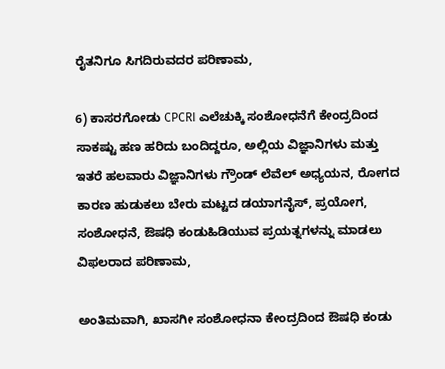ರೈತನಿಗೂ ಸಿಗದಿರುವದರ ಪರಿಣಾಮ,

6) ಕಾಸರಗೋಡು CPCRI ಎಲೆಚುಕ್ಕಿ ಸಂಶೋಧನೆಗೆ ಕೇಂದ್ರದಿಂದ ಸಾಕಷ್ಟು ಹಣ ಹರಿದು ಬಂದಿದ್ದರೂ, ಅಲ್ಲಿಯ ವಿಜ್ಞಾನಿಗಳು ಮತ್ತು ಇತರೆ ಹಲವಾರು ವಿಜ್ಞಾನಿಗಳು ಗ್ರೌಂಡ್ ಲೆವೆಲ್ ಅಧ್ಯಯನ, ರೋಗದ ಕಾರಣ ಹುಡುಕಲು ಬೇರು ಮಟ್ಟದ ಡಯಾಗನೈಸ್, ಪ್ರಯೋಗ, ಸಂಶೋಧನೆ, ಔಷಧಿ ಕಂಡುಹಿಡಿಯುವ ಪ್ರಯತ್ನಗಳನ್ನು ಮಾಡಲು ವಿಫಲರಾದ ಪರಿಣಾಮ,

ಅಂತಿಮವಾಗಿ, ಖಾಸಗೀ ಸಂಶೋಧನಾ ಕೇಂದ್ರದಿಂದ ಔಷಧಿ ಕಂಡು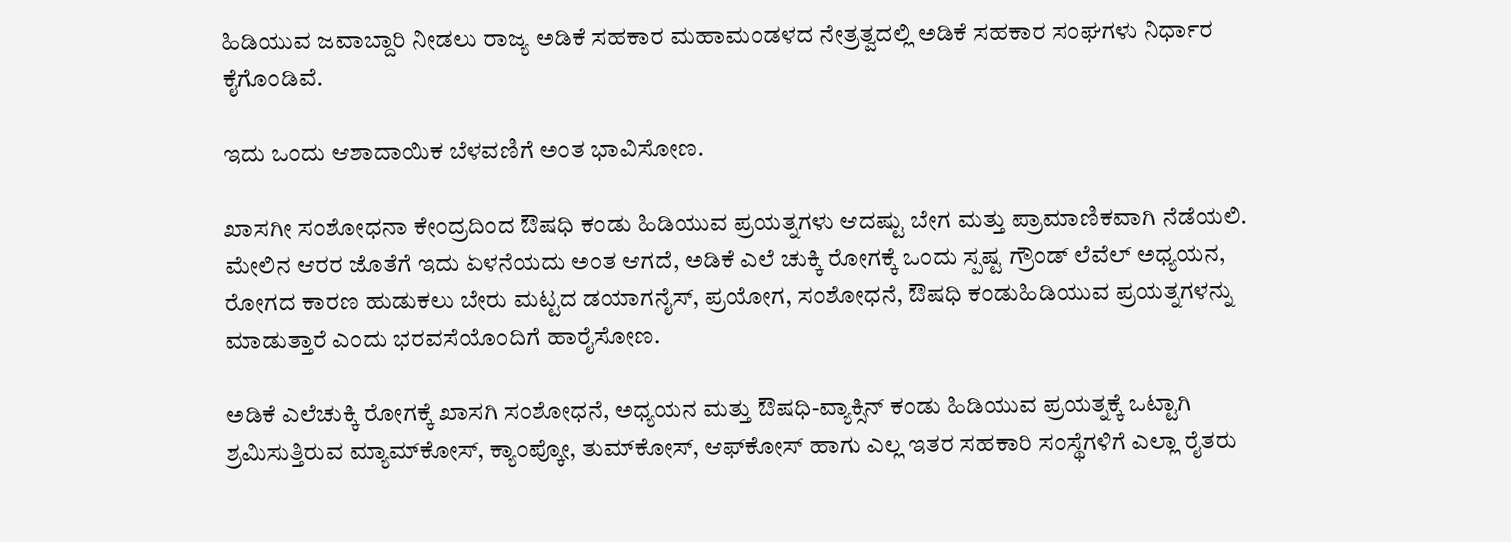ಹಿಡಿಯುವ ಜವಾಬ್ದಾರಿ ನೀಡಲು ರಾಜ್ಯ ಅಡಿಕೆ ಸಹಕಾರ ಮಹಾಮಂಡಳದ ನೇತ್ರತ್ವದಲ್ಲಿ ಅಡಿಕೆ ಸಹಕಾರ ಸಂಘಗಳು ನಿರ್ಧಾರ ಕೈಗೊಂಡಿವೆ.

ಇದು ಒಂದು ಆಶಾದಾಯಿಕ ಬೆಳವಣಿಗೆ ಅಂತ ಭಾವಿಸೋಣ.

ಖಾಸಗೀ ಸಂಶೋಧನಾ ಕೇಂದ್ರದಿಂದ ಔಷಧಿ ಕಂಡು ಹಿಡಿಯುವ ಪ್ರಯತ್ನಗಳು ಆದಷ್ಟು ಬೇಗ ಮತ್ತು ಪ್ರಾಮಾಣಿಕವಾಗಿ ನೆಡೆಯಲಿ. ಮೇಲಿನ ಆರರ ಜೊತೆಗೆ ಇದು ಏಳನೆಯದು ಅಂತ ಆಗದೆ, ಅಡಿಕೆ ಎಲೆ ಚುಕ್ಕಿ ರೋಗಕ್ಕೆ ಒಂದು ಸ್ಪಷ್ಟ ಗ್ರೌಂಡ್ ಲೆವೆಲ್ ಅಧ್ಯಯನ, ರೋಗದ ಕಾರಣ ಹುಡುಕಲು ಬೇರು ಮಟ್ಟದ ಡಯಾಗನೈಸ್, ಪ್ರಯೋಗ, ಸಂಶೋಧನೆ, ಔಷಧಿ ಕಂಡುಹಿಡಿಯುವ ಪ್ರಯತ್ನಗಳನ್ನು ಮಾಡುತ್ತಾರೆ ಎಂದು ಭರವಸೆಯೊಂದಿಗೆ ಹಾರೈಸೋಣ.

ಅಡಿಕೆ ಎಲೆಚುಕ್ಕಿ ರೋಗಕ್ಕೆ ಖಾಸಗಿ ಸಂಶೋಧನೆ, ಅಧ್ಯಯನ ಮತ್ತು ಔಷಧಿ-ವ್ಯಾಕ್ಸಿನ್ ಕಂಡು ಹಿಡಿಯುವ ಪ್ರಯತ್ನಕ್ಕೆ ಒಟ್ಟಾಗಿ ಶ್ರಮಿಸುತ್ತಿರುವ ಮ್ಯಾಮ್‌ಕೋಸ್, ಕ್ಯಾಂಪ್ಕೋ, ತುಮ್‌ಕೋಸ್, ಆಫ್‌ಕೋಸ್ ಹಾಗು ಎಲ್ಲ ಇತರ ಸಹಕಾರಿ ಸಂಸ್ಥೆಗಳಿಗೆ ಎಲ್ಲಾ ರೈತರು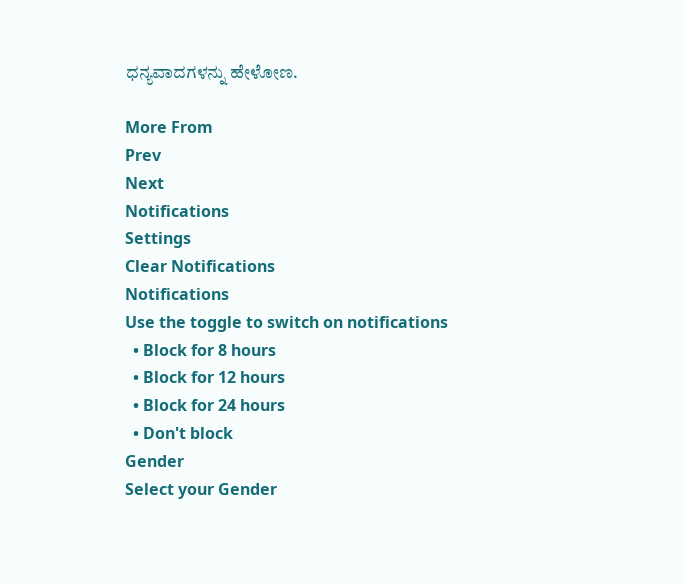ಧನ್ಯವಾದಗಳನ್ನು ಹೇಳೋಣ.

More From
Prev
Next
Notifications
Settings
Clear Notifications
Notifications
Use the toggle to switch on notifications
  • Block for 8 hours
  • Block for 12 hours
  • Block for 24 hours
  • Don't block
Gender
Select your Gender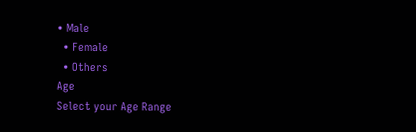• Male
  • Female
  • Others
Age
Select your Age Range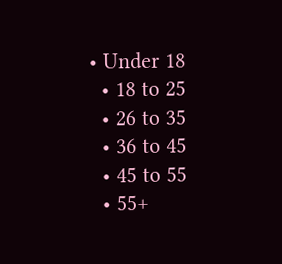• Under 18
  • 18 to 25
  • 26 to 35
  • 36 to 45
  • 45 to 55
  • 55+